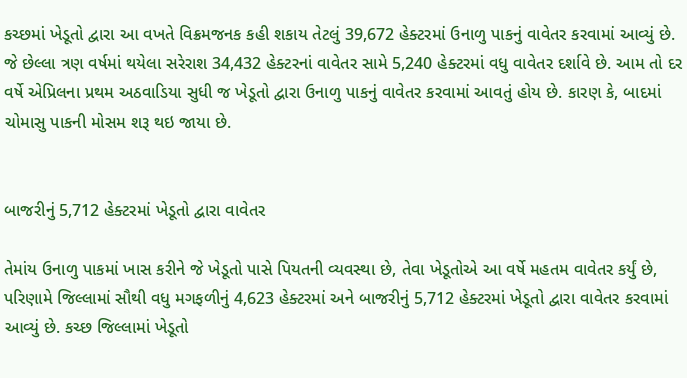કચ્છમાં ખેડૂતો દ્વારા આ વખતે વિક્રમજનક કહી શકાય તેટલું 39,672 હેક્ટરમાં ઉનાળુ પાકનું વાવેતર કરવામાં આવ્યું છે. જે છેલ્લા ત્રણ વર્ષમાં થયેલા સરેરાશ 34,432 હેક્ટરનાં વાવેતર સામે 5,240 હેક્ટરમાં વધુ વાવેતર દર્શાવે છે. આમ તો દર વર્ષે એપ્રિલના પ્રથમ અઠવાડિયા સુધી જ ખેડૂતો દ્વારા ઉનાળુ પાકનું વાવેતર કરવામાં આવતું હોય છે. કારણ કે, બાદમાં ચોમાસુ પાકની મોસમ શરૂ થઇ જાયા છે.


બાજરીનું 5,712 હેક્ટરમાં ખેડૂતો દ્વારા વાવેતર

તેમાંય ઉનાળુ પાકમાં ખાસ કરીને જે ખેડૂતો પાસે પિયતની વ્યવસ્થા છે, તેવા ખેડૂતોએ આ વર્ષે મહતમ વાવેતર કર્યું છે, પરિણામે જિલ્લામાં સૌથી વધુ મગફળીનું 4,623 હેક્ટરમાં અને બાજરીનું 5,712 હેક્ટરમાં ખેડૂતો દ્વારા વાવેતર કરવામાં આવ્યું છે. કચ્છ જિલ્લામાં ખેડૂતો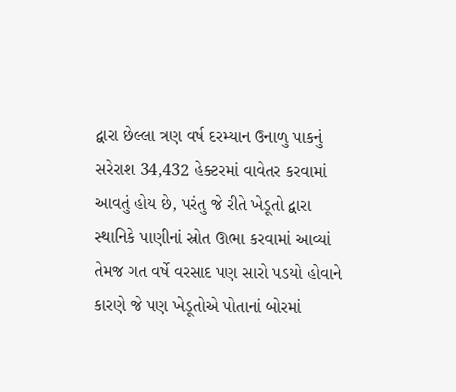દ્વારા છેલ્લા ત્રણ વર્ષ દરમ્યાન ઉનાળુ પાકનું સરેરાશ 34,432 હેક્ટરમાં વાવેતર કરવામાં આવતું હોય છે, પરંતુ જે રીતે ખેડૂતો દ્વારા સ્થાનિકે પાણીનાં સ્રોત ઊભા કરવામાં આવ્યાં તેમજ ગત વર્ષે વરસાદ પણ સારો પડયો હોવાને કારણે જે પણ ખેડૂતોએ પોતાનાં બોરમાં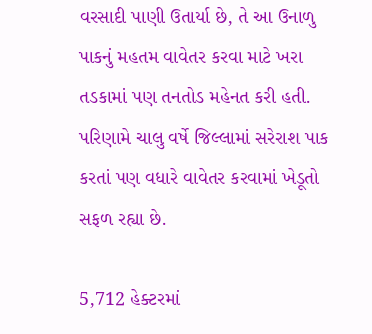વરસાદી પાણી ઉતાર્યા છે, તે આ ઉનાળુ પાકનું મહતમ વાવેતર કરવા માટે ખરા તડકામાં પણ તનતોડ મહેનત કરી હતી. પરિણામે ચાલુ વર્ષે જિલ્લામાં સરેરાશ પાક કરતાં પણ વધારે વાવેતર કરવામાં ખેડૂતો સફળ રહ્યા છે.

5,712 હેક્ટરમાં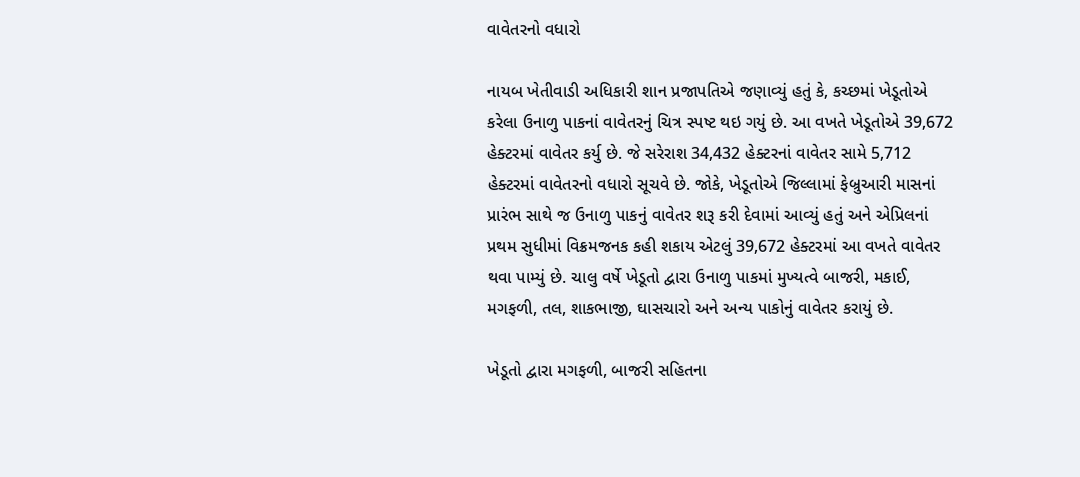વાવેતરનો વધારો

નાયબ ખેતીવાડી અધિકારી શાન પ્રજાપતિએ જણાવ્યું હતું કે, કચ્છમાં ખેડૂતોએ કરેલા ઉનાળુ પાકનાં વાવેતરનું ચિત્ર સ્પષ્ટ થઇ ગયું છે. આ વખતે ખેડૂતોએ 39,672 હેક્ટરમાં વાવેતર કર્યુ છે. જે સરેરાશ 34,432 હેક્ટરનાં વાવેતર સામે 5,712 હેક્ટરમાં વાવેતરનો વધારો સૂચવે છે. જોકે, ખેડૂતોએ જિલ્લામાં ફેબ્રુઆરી માસનાં પ્રારંભ સાથે જ ઉનાળુ પાકનું વાવેતર શરૂ કરી દેવામાં આવ્યું હતું અને એપ્રિલનાં પ્રથમ સુધીમાં વિક્રમજનક કહી શકાય એટલું 39,672 હેક્ટરમાં આ વખતે વાવેતર થવા પામ્યું છે. ચાલુ વર્ષે ખેડૂતો દ્વારા ઉનાળુ પાકમાં મુખ્યત્વે બાજરી, મકાઈ, મગફળી, તલ, શાકભાજી, ઘાસચારો અને અન્ય પાકોનું વાવેતર કરાયું છે.

ખેડૂતો દ્વારા મગફળી, બાજરી સહિતના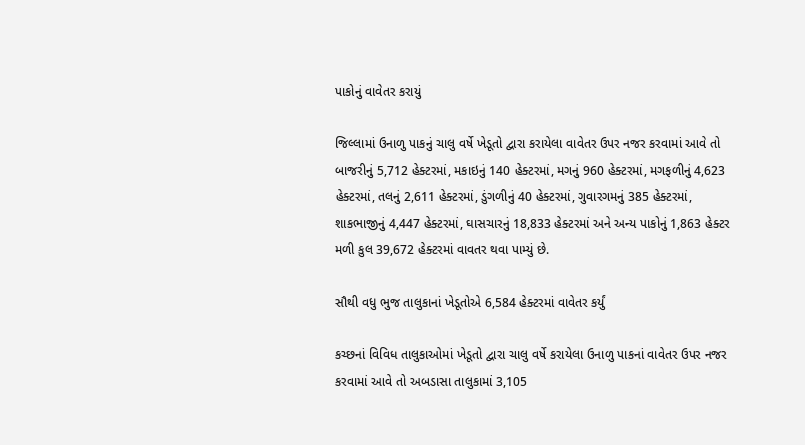પાકોનું વાવેતર કરાયું

જિલ્લામાં ઉનાળુ પાકનું ચાલુ વર્ષે ખેડૂતો દ્વારા કરાયેલા વાવેતર ઉપર નજર કરવામાં આવે તો બાજરીનું 5,712 હેક્ટરમાં, મકાઇનું 140 હેક્ટરમાં, મગનું 960 હેક્ટરમાં, મગફળીનું 4,623 હેક્ટરમાં, તલનું 2,611 હેક્ટરમાં, ડુંગળીનું 40 હેક્ટરમાં, ગુવારગમનું 385 હેક્ટરમાં, શાકભાજીનું 4,447 હેક્ટરમાં, ઘાસચારનું 18,833 હેક્ટરમાં અને અન્ય પાકોનું 1,863 હેક્ટર મળી કુલ 39,672 હેક્ટરમાં વાવતર થવા પામ્યું છે.

સૌથી વધુ ભુજ તાલુકાનાં ખેડૂતોએ 6,584 હેક્ટરમાં વાવેતર કર્યું

કચ્છનાં વિવિધ તાલુકાઓમાં ખેડૂતો દ્વારા ચાલુ વર્ષે કરાયેલા ઉનાળુ પાકનાં વાવેતર ઉપર નજર કરવામાં આવે તો અબડાસા તાલુકામાં 3,105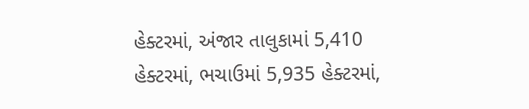હેક્ટરમાં, અંજાર તાલુકામાં 5,410 હેક્ટરમાં, ભચાઉમાં 5,935 હેક્ટરમાં,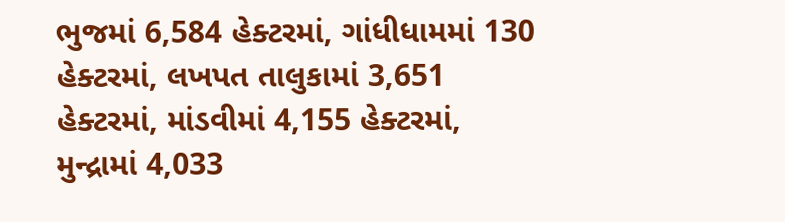ભુજમાં 6,584 હેક્ટરમાં, ગાંધીધામમાં 130 હેક્ટરમાં, લખપત તાલુકામાં 3,651 હેક્ટરમાં, માંડવીમાં 4,155 હેક્ટરમાં, મુન્દ્રામાં 4,033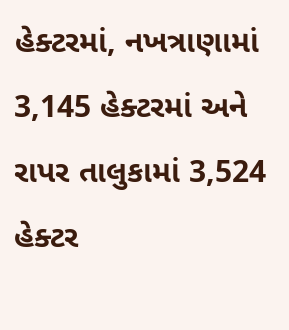હેક્ટરમાં, નખત્રાણામાં 3,145 હેક્ટરમાં અને રાપર તાલુકામાં 3,524 હેક્ટર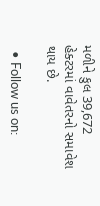મળીને કુલ 39,672 હેક્ટરમાં વાવેતરનો સમાવેશ થાય છે.

  • Follow us on: